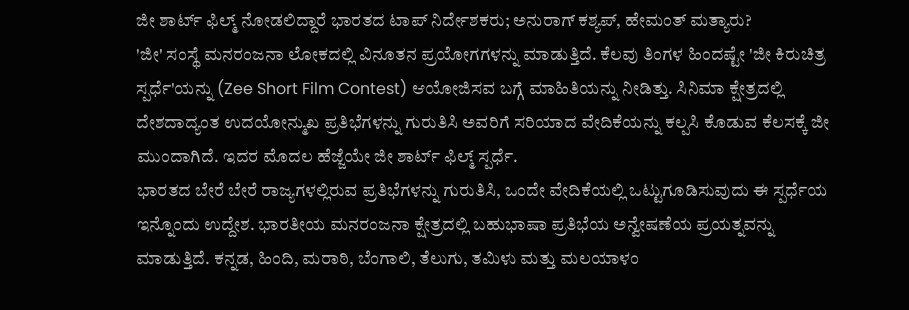ಜೀ ಶಾರ್ಟ್ ಫಿಲ್ಮ್ ನೋಡಲಿದ್ದಾರೆ ಭಾರತದ ಟಾಪ್ ನಿರ್ದೇಶಕರು; ಅನುರಾಗ್ ಕಶ್ಯಪ್, ಹೇಮಂತ್ ಮತ್ಯಾರು?
'ಜೀ' ಸಂಸ್ಥೆ ಮನರಂಜನಾ ಲೋಕದಲ್ಲಿ ವಿನೂತನ ಪ್ರಯೋಗಗಳನ್ನು ಮಾಡುತ್ತಿದೆ. ಕೆಲವು ತಿಂಗಳ ಹಿಂದಷ್ಟೇ 'ಜೀ ಕಿರುಚಿತ್ರ ಸ್ಪರ್ಧೆ'ಯನ್ನು (Zee Short Film Contest) ಆಯೋಜಿಸವ ಬಗ್ಗೆ ಮಾಹಿತಿಯನ್ನು ನೀಡಿತ್ತು. ಸಿನಿಮಾ ಕ್ಷೇತ್ರದಲ್ಲಿ ದೇಶದಾದ್ಯಂತ ಉದಯೋನ್ಮುಖ ಪ್ರತಿಭೆಗಳನ್ನು ಗುರುತಿಸಿ ಅವರಿಗೆ ಸರಿಯಾದ ವೇದಿಕೆಯನ್ನು ಕಲ್ಪಸಿ ಕೊಡುವ ಕೆಲಸಕ್ಕೆ ಜೀ ಮುಂದಾಗಿದೆ. ಇದರ ಮೊದಲ ಹೆಜ್ಜೆಯೇ ಜೀ ಶಾರ್ಟ್ ಫಿಲ್ಮ್ ಸ್ಪರ್ಧೆ.
ಭಾರತದ ಬೇರೆ ಬೇರೆ ರಾಜ್ಯಗಳಲ್ಲಿರುವ ಪ್ರತಿಭೆಗಳನ್ನು ಗುರುತಿಸಿ, ಒಂದೇ ವೇದಿಕೆಯಲ್ಲಿ ಒಟ್ಟುಗೂಡಿಸುವುದು ಈ ಸ್ಪರ್ಧೆಯ ಇನ್ನೊಂದು ಉದ್ದೇಶ. ಭಾರತೀಯ ಮನರಂಜನಾ ಕ್ಷೇತ್ರದಲ್ಲಿ ಬಹುಭಾಷಾ ಪ್ರತಿಭೆಯ ಅನ್ವೇಷಣೆಯ ಪ್ರಯತ್ನವನ್ನು ಮಾಡುತ್ತಿದೆ. ಕನ್ನಡ, ಹಿಂದಿ, ಮರಾಠಿ, ಬೆಂಗಾಲಿ, ತೆಲುಗು, ತಮಿಳು ಮತ್ತು ಮಲಯಾಳಂ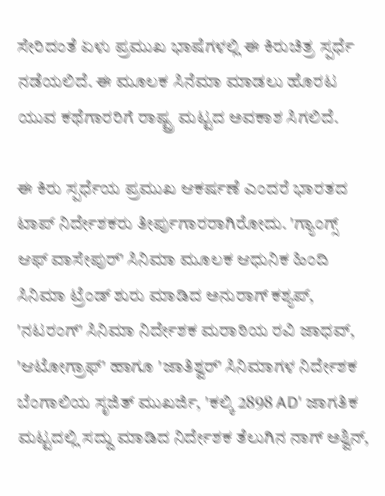ಸೇರಿದಂತೆ ಏಳು ಪ್ರಮುಖ ಭಾಷೆಗಳಲ್ಲಿ ಈ ಕಿರುಚಿತ್ರ ಸ್ಪರ್ಧೆ ನಡೆಯಲಿದೆ. ಈ ಮೂಲಕ ಸಿನೆಮಾ ಮಾಡಲು ಹೊರಟ ಯುವ ಕಥೆಗಾರರಿಗೆ ರಾಷ್ಟ್ರ ಮಟ್ಟದ ಅವಕಾಶ ಸಿಗಲಿದೆ.

ಈ ಕಿರು ಸ್ಪರ್ಧೆಯ ಪ್ರಮುಖ ಆಕರ್ಷಣೆ ಎಂದರೆ ಭಾರತದ ಟಾಪ್ ನಿರ್ದೇಶಕರು ತೀರ್ಪುಗಾರರಾಗಿರೋದು. 'ಗ್ಯಾಂಗ್ಸ್ ಆಫ್ ವಾಸೇಪುರ್' ಸಿನಿಮಾ ಮೂಲಕ ಆಧುನಿಕ ಹಿಂದಿ ಸಿನಿಮಾ ಟ್ರೆಂಡ್ ಶುರು ಮಾಡಿದ ಅನುರಾಗ್ ಕಶ್ಯಪ್, 'ನಟರಂಗ್' ಸಿನಿಮಾ ನಿರ್ದೇಶಕ ಮರಾಠಿಯ ರವಿ ಜಾಧವ್, 'ಆಟೋಗ್ರಾಫ್' ಹಾಗೂ 'ಜಾತಿಶ್ವರ್' ಸಿನಿಮಾಗಳ ನಿರ್ದೇಶಕ ಬೆಂಗಾಲಿಯ ಸೃಜಿತ್ ಮುಖರ್ಜಿ, 'ಕಲ್ಕಿ 2898 AD' ಜಾಗತಿಕ ಮಟ್ಟದಲ್ಲಿ ಸದ್ದು ಮಾಡಿದ ನಿರ್ದೇಶಕ ತೆಲುಗಿನ ನಾಗ್ ಅಶ್ವಿನ್,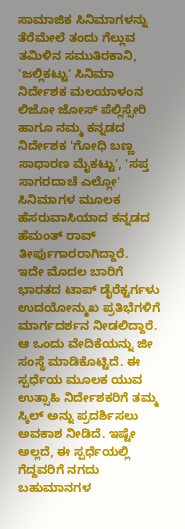ಸಾಮಾಜಿಕ ಸಿನಿಮಾಗಳನ್ನು ತೆರೆಮೇಲೆ ತಂದು ಗೆಲ್ಲುವ ತಮಿಳಿನ ಸಮುತಿರಕಾನಿ, 'ಜಲ್ಲಿಕಟ್ಟು' ಸಿನಿಮಾ ನಿರ್ದೇಶಕ ಮಲಯಾಳಂನ ಲಿಜೋ ಜೋಸ್ ಪೆಲ್ಲಿಸ್ಸೇರಿ ಹಾಗೂ ನಮ್ಮ ಕನ್ನಡದ ನಿರ್ದೇಶಕ 'ಗೋಧಿ ಬಣ್ಣ ಸಾಧಾರಣ ಮೈಕಟ್ಟು', 'ಸಪ್ತ ಸಾಗರದಾಚೆ ಎಲ್ಲೋ' ಸಿನಿಮಾಗಳ ಮೂಲಕ ಹೆಸರುವಾಸಿಯಾದ ಕನ್ನಡದ ಹೆಮಂತ್ ರಾವ್ ತೀರ್ಪುಗಾರರಾಗಿದ್ದಾರೆ.
ಇದೇ ಮೊದಲ ಬಾರಿಗೆ ಭಾರತದ ಟಾಪ್ ಡೈರೆಕ್ಟರ್ಗಳು ಉದಯೋನ್ಮುಖ ಪ್ರತಿಭೆಗಳಿಗೆ ಮಾರ್ಗದರ್ಶನ ನೀಡಲಿದ್ದಾರೆ. ಆ ಒಂದು ವೇದಿಕೆಯನ್ನು ಜೀ ಸಂಸ್ಥೆ ಮಾಡಿಕೊಟ್ಟಿದೆ. ಈ ಸ್ಪರ್ಧೆಯ ಮೂಲಕ ಯುವ ಉತ್ಸಾಹಿ ನಿರ್ದೇಶಕರಿಗೆ ತಮ್ಮ ಸ್ಕಿಲ್ ಅನ್ನು ಪ್ರದರ್ಶಿಸಲು ಅವಕಾಶ ನೀಡಿದೆ. ಇಷ್ಟೇ ಅಲ್ಲದೆ, ಈ ಸ್ಪರ್ಧೆಯಲ್ಲಿ ಗೆದ್ದವರಿಗೆ ನಗದು ಬಹುಮಾನಗಳ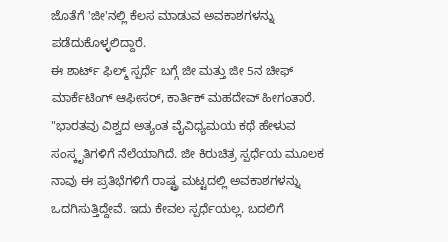ಜೊತೆಗೆ 'ಜೀ'ನಲ್ಲಿ ಕೆಲಸ ಮಾಡುವ ಅವಕಾಶಗಳನ್ನು ಪಡೆದುಕೊಳ್ಳಲಿದ್ದಾರೆ.
ಈ ಶಾರ್ಟ್ ಫಿಲ್ಮ್ ಸ್ಪರ್ಧೆ ಬಗ್ಗೆ ಜೀ ಮತ್ತು ಜೀ 5ನ ಚೀಫ್ ಮಾರ್ಕೆಟಿಂಗ್ ಆಫೀಸರ್, ಕಾರ್ತಿಕ್ ಮಹದೇವ್ ಹೀಗಂತಾರೆ. "ಭಾರತವು ವಿಶ್ವದ ಅತ್ಯಂತ ವೈವಿಧ್ಯಮಯ ಕಥೆ ಹೇಳುವ ಸಂಸ್ಕೃತಿಗಳಿಗೆ ನೆಲೆಯಾಗಿದೆ. ಜೀ ಕಿರುಚಿತ್ರ ಸ್ಪರ್ಧೆಯ ಮೂಲಕ ನಾವು ಈ ಪ್ರತಿಭೆಗಳಿಗೆ ರಾಷ್ಟ್ರ ಮಟ್ಟದಲ್ಲಿ ಅವಕಾಶಗಳನ್ನು ಒದಗಿಸುತ್ತಿದ್ದೇವೆ. ಇದು ಕೇವಲ ಸ್ಪರ್ಧೆಯಲ್ಲ. ಬದಲಿಗೆ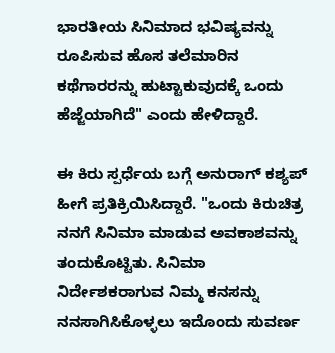ಭಾರತೀಯ ಸಿನಿಮಾದ ಭವಿಷ್ಯವನ್ನು ರೂಪಿಸುವ ಹೊಸ ತಲೆಮಾರಿನ ಕಥೆಗಾರರನ್ನು ಹುಟ್ಟಾಕುವುದಕ್ಕೆ ಒಂದು ಹೆಜ್ಜೆಯಾಗಿದೆ" ಎಂದು ಹೇಳಿದ್ದಾರೆ.

ಈ ಕಿರು ಸ್ಪರ್ಧೆಯ ಬಗ್ಗೆ ಅನುರಾಗ್ ಕಶ್ಯಪ್ ಹೀಗೆ ಪ್ರತಿಕ್ರಿಯಿಸಿದ್ದಾರೆ. "ಒಂದು ಕಿರುಚಿತ್ರ ನನಗೆ ಸಿನಿಮಾ ಮಾಡುವ ಅವಕಾಶವನ್ನು ತಂದುಕೊಟ್ಟಿತು. ಸಿನಿಮಾ ನಿರ್ದೇಶಕರಾಗುವ ನಿಮ್ಮ ಕನಸನ್ನು ನನಸಾಗಿಸಿಕೊಳ್ಳಲು ಇದೊಂದು ಸುವರ್ಣ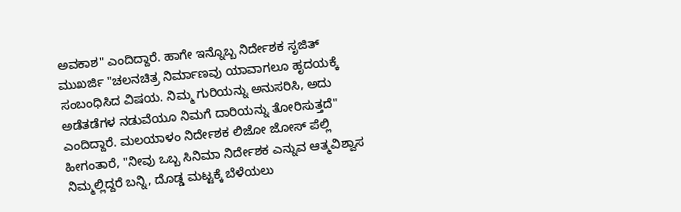ಅವಕಾಶ" ಎಂದಿದ್ದಾರೆ. ಹಾಗೇ ಇನ್ನೊಬ್ಬ ನಿರ್ದೇಶಕ ಸೃಜಿತ್ ಮುಖರ್ಜಿ "ಚಲನಚಿತ್ರ ನಿರ್ಮಾಣವು ಯಾವಾಗಲೂ ಹೃದಯಕ್ಕೆ ಸಂಬಂಧಿಸಿದ ವಿಷಯ. ನಿಮ್ಮ ಗುರಿಯನ್ನು ಅನುಸರಿಸಿ, ಅದು ಅಡೆತಡೆಗಳ ನಡುವೆಯೂ ನಿಮಗೆ ದಾರಿಯನ್ನು ತೋರಿಸುತ್ತದೆ" ಎಂದಿದ್ದಾರೆ. ಮಲಯಾಳಂ ನಿರ್ದೇಶಕ ಲಿಜೋ ಜೋಸ್ ಪೆಲ್ಲಿ ಹೀಗಂತಾರೆ, "ನೀವು ಒಬ್ಬ ಸಿನಿಮಾ ನಿರ್ದೇಶಕ ಎನ್ನುವ ಆತ್ಮವಿಶ್ವಾಸ ನಿಮ್ಮಲ್ಲಿದ್ದರೆ ಬನ್ನಿ, ದೊಡ್ಡ ಮಟ್ಟಕ್ಕೆ ಬೆಳೆಯಲು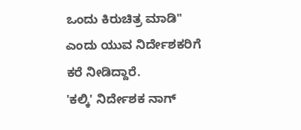ಒಂದು ಕಿರುಚಿತ್ರ ಮಾಡಿ" ಎಂದು ಯುವ ನಿರ್ದೇಶಕರಿಗೆ ಕರೆ ನೀಡಿದ್ದಾರೆ.
'ಕಲ್ಕಿ' ನಿರ್ದೇಶಕ ನಾಗ್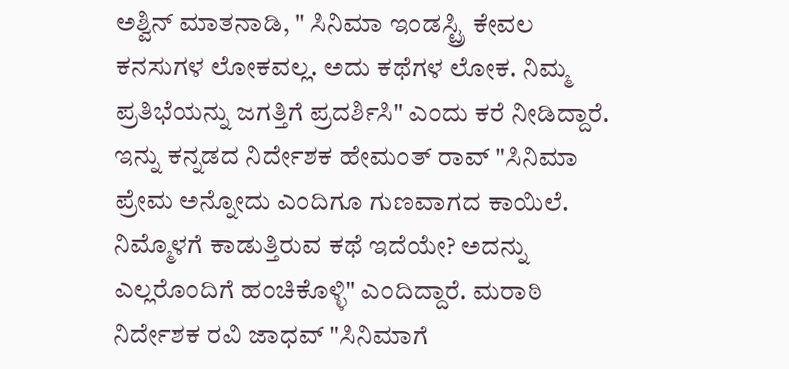ಅಶ್ವಿನ್ ಮಾತನಾಡಿ, " ಸಿನಿಮಾ ಇಂಡಸ್ಟ್ರಿ ಕೇವಲ ಕನಸುಗಳ ಲೋಕವಲ್ಲ. ಅದು ಕಥೆಗಳ ಲೋಕ. ನಿಮ್ಮ ಪ್ರತಿಭೆಯನ್ನು ಜಗತ್ತಿಗೆ ಪ್ರದರ್ಶಿಸಿ" ಎಂದು ಕರೆ ನೀಡಿದ್ದಾರೆ. ಇನ್ನು ಕನ್ನಡದ ನಿರ್ದೇಶಕ ಹೇಮಂತ್ ರಾವ್ "ಸಿನಿಮಾ ಪ್ರೇಮ ಅನ್ನೋದು ಎಂದಿಗೂ ಗುಣವಾಗದ ಕಾಯಿಲೆ. ನಿಮ್ಮೊಳಗೆ ಕಾಡುತ್ತಿರುವ ಕಥೆ ಇದೆಯೇ? ಅದನ್ನು ಎಲ್ಲರೊಂದಿಗೆ ಹಂಚಿಕೊಳ್ಳಿ" ಎಂದಿದ್ದಾರೆ. ಮರಾಠಿ ನಿರ್ದೇಶಕ ರವಿ ಜಾಧವ್ "ಸಿನಿಮಾಗೆ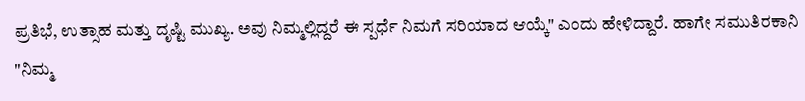ಪ್ರತಿಭೆ, ಉತ್ಸಾಹ ಮತ್ತು ದೃಷ್ಟಿ ಮುಖ್ಯ. ಅವು ನಿಮ್ಮಲ್ಲಿದ್ದರೆ ಈ ಸ್ಪರ್ಧೆ ನಿಮಗೆ ಸರಿಯಾದ ಆಯ್ಕೆ" ಎಂದು ಹೇಳಿದ್ದಾರೆ. ಹಾಗೇ ಸಮುತಿರಕಾನಿ "ನಿಮ್ಮ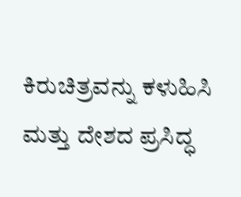ಕಿರುಚಿತ್ರವನ್ನು ಕಳುಹಿಸಿ ಮತ್ತು ದೇಶದ ಪ್ರಸಿದ್ಧ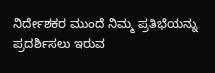ನಿರ್ದೇಶಕರ ಮುಂದೆ ನಿಮ್ಮ ಪ್ರತಿಭೆಯನ್ನು ಪ್ರದರ್ಶಿಸಲು ಇರುವ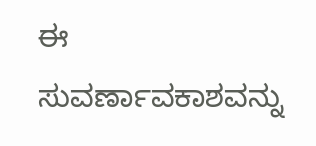ಈ ಸುವರ್ಣಾವಕಾಶವನ್ನು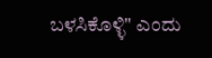ಬಳಸಿಕೊಳ್ಳಿ" ಎಂದು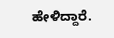ಹೇಳಿದ್ದಾರೆ.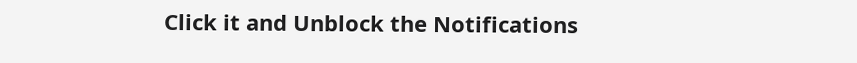Click it and Unblock the Notifications